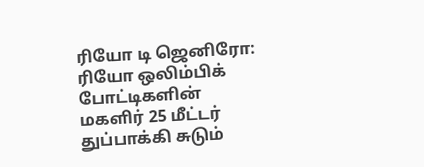ரியோ டி ஜெனிரோ: ரியோ ஒலிம்பிக் போட்டிகளின் மகளிர் 25 மீட்டர் துப்பாக்கி சுடும்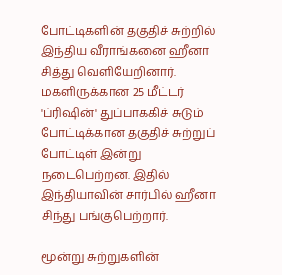போட்டிகளின் தகுதிச் சுற்றில் இந்திய வீராங்கனை ஹீனா சித்து வெளியேறினார்.
மகளிருக்கான 25 மீட்டர் 'ப்ரிஷின்' துப்பாககிச் சுடும் போட்டிக்கான தகுதிச் சுற்றுப் போட்டிள் இன்று நடைபெற்றன. இதில் இந்தியாவின் சார்பில் ஹீனா சிந்து பங்குபெற்றார்.

மூன்று சுற்றுகளின்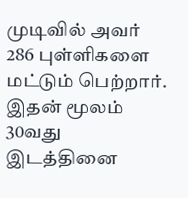முடிவில் அவர் 286 புள்ளிகளை மட்டும் பெற்றார். இதன் மூலம் 30வது இடத்தினை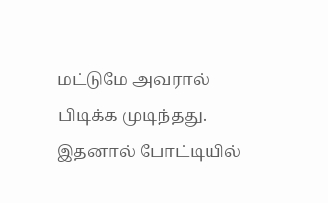மட்டுமே அவரால் பிடிக்க முடிந்தது. இதனால் போட்டியில்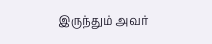இருந்தும் அவர்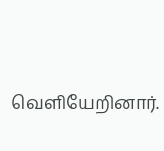வெளியேறினார்.